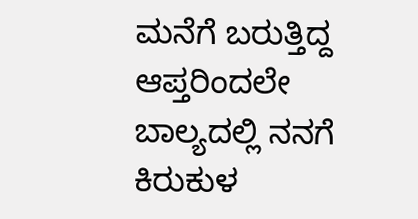ಮನೆಗೆ ಬರುತ್ತಿದ್ದ ಆಪ್ತರಿಂದಲೇ ಬಾಲ್ಯದಲ್ಲಿ ನನಗೆ ಕಿರುಕುಳ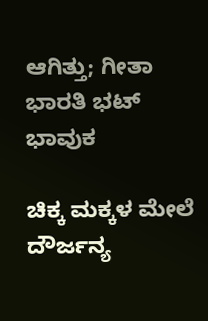ಆಗಿತ್ತು; ಗೀತಾ ಭಾರತಿ ಭಟ್ ಭಾವುಕ

ಚಿಕ್ಕ ಮಕ್ಕಳ ಮೇಲೆ ದೌರ್ಜನ್ಯ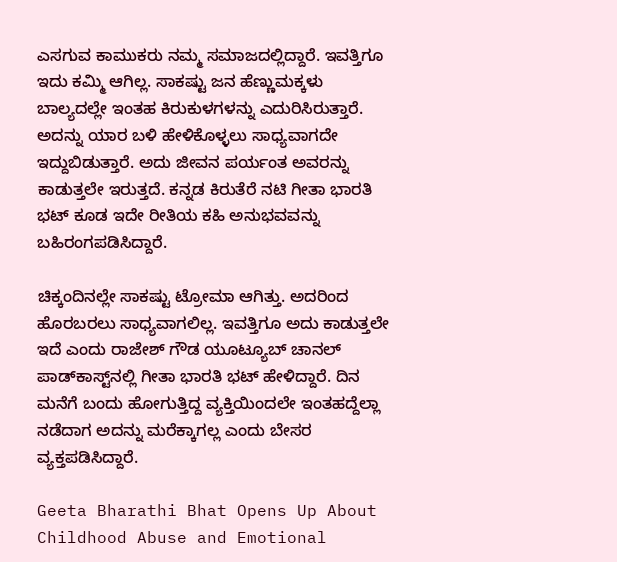ಎಸಗುವ ಕಾಮುಕರು ನಮ್ಮ ಸಮಾಜದಲ್ಲಿದ್ದಾರೆ. ಇವತ್ತಿಗೂ ಇದು ಕಮ್ಮಿ ಆಗಿಲ್ಲ. ಸಾಕಷ್ಟು ಜನ ಹೆಣ್ಣುಮಕ್ಕಳು ಬಾಲ್ಯದಲ್ಲೇ ಇಂತಹ ಕಿರುಕುಳಗಳನ್ನು ಎದುರಿಸಿರುತ್ತಾರೆ. ಅದನ್ನು ಯಾರ ಬಳಿ ಹೇಳಿಕೊಳ್ಳಲು ಸಾಧ್ಯವಾಗದೇ ಇದ್ದುಬಿಡುತ್ತಾರೆ. ಅದು ಜೀವನ ಪರ್ಯಂತ ಅವರನ್ನು ಕಾಡುತ್ತಲೇ ಇರುತ್ತದೆ. ಕನ್ನಡ ಕಿರುತೆರೆ ನಟಿ ಗೀತಾ ಭಾರತಿ ಭಟ್ ಕೂಡ ಇದೇ ರೀತಿಯ ಕಹಿ ಅನುಭವವನ್ನು ಬಹಿರಂಗಪಡಿಸಿದ್ದಾರೆ.

ಚಿಕ್ಕಂದಿನಲ್ಲೇ ಸಾಕಷ್ಟು ಟ್ರೋಮಾ ಆಗಿತ್ತು. ಅದರಿಂದ ಹೊರಬರಲು ಸಾಧ್ಯವಾಗಲಿಲ್ಲ. ಇವತ್ತಿಗೂ ಅದು ಕಾಡುತ್ತಲೇ ಇದೆ ಎಂದು ರಾಜೇಶ್ ಗೌಡ ಯೂಟ್ಯೂಬ್ ಚಾನಲ್ ಪಾಡ್‌ಕಾಸ್ಟ್‌ನಲ್ಲಿ ಗೀತಾ ಭಾರತಿ ಭಟ್ ಹೇಳಿದ್ದಾರೆ. ದಿನ ಮನೆಗೆ ಬಂದು ಹೋಗುತ್ತಿದ್ದ ವ್ಯಕ್ತಿಯಿಂದಲೇ ಇಂತಹದ್ದೆಲ್ಲಾ ನಡೆದಾಗ ಅದನ್ನು ಮರೆಕ್ಕಾಗಲ್ಲ ಎಂದು ಬೇಸರ ವ್ಯಕ್ತಪಡಿಸಿದ್ದಾರೆ.

Geeta Bharathi Bhat Opens Up About Childhood Abuse and Emotional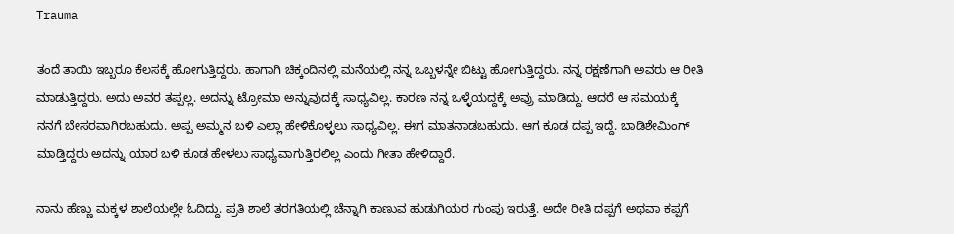Trauma

ತಂದೆ ತಾಯಿ ಇಬ್ಬರೂ ಕೆಲಸಕ್ಕೆ ಹೋಗುತ್ತಿದ್ದರು. ಹಾಗಾಗಿ ಚಿಕ್ಕಂದಿನಲ್ಲಿ ಮನೆಯಲ್ಲಿ ನನ್ನ ಒಬ್ಬಳನ್ನೇ ಬಿಟ್ಟು ಹೋಗುತ್ತಿದ್ದರು. ನನ್ನ ರಕ್ಷಣೆಗಾಗಿ ಅವರು ಆ ರೀತಿ ಮಾಡುತ್ತಿದ್ದರು. ಅದು ಅವರ ತಪ್ಪಲ್ಲ. ಅದನ್ನು ಟ್ರೋಮಾ ಅನ್ನುವುದಕ್ಕೆ ಸಾಧ್ಯವಿಲ್ಲ. ಕಾರಣ ನನ್ನ ಒಳ್ಳೆಯದ್ದಕ್ಕೆ ಅವ್ರು ಮಾಡಿದ್ದು. ಆದರೆ ಆ ಸಮಯಕ್ಕೆ ನನಗೆ ಬೇಸರವಾಗಿರಬಹುದು. ಅಪ್ಪ ಅಮ್ಮನ ಬಳಿ ಎಲ್ಲಾ ಹೇಳಿಕೊಳ್ಳಲು ಸಾಧ್ಯವಿಲ್ಲ. ಈಗ ಮಾತನಾಡಬಹುದು. ಆಗ ಕೂಡ ದಪ್ಪ ಇದ್ದೆ. ಬಾಡಿಶೇಮಿಂಗ್ ಮಾಡ್ತಿದ್ದರು ಅದನ್ನು ಯಾರ ಬಳಿ ಕೂಡ ಹೇಳಲು ಸಾಧ್ಯವಾಗುತ್ತಿರಲಿಲ್ಲ ಎಂದು ಗೀತಾ ಹೇಳಿದ್ದಾರೆ.

ನಾನು ಹೆಣ್ಣು ಮಕ್ಕಳ ಶಾಲೆಯಲ್ಲೇ ಓದಿದ್ದು. ಪ್ರತಿ ಶಾಲೆ ತರಗತಿಯಲ್ಲಿ ಚೆನ್ನಾಗಿ ಕಾಣುವ ಹುಡುಗಿಯರ ಗುಂಪು ಇರುತ್ತೆ. ಅದೇ ರೀತಿ ದಪ್ಪಗೆ ಅಥವಾ ಕಪ್ಪಗೆ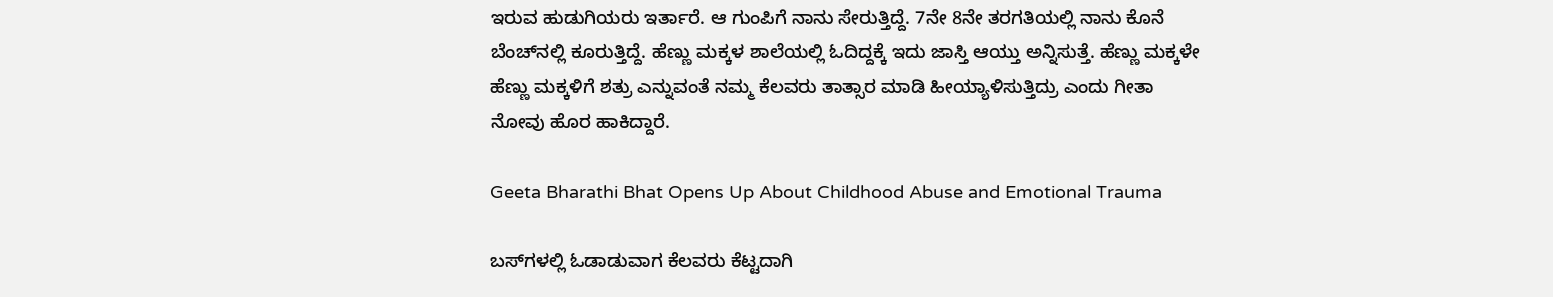ಇರುವ ಹುಡುಗಿಯರು ಇರ್ತಾರೆ. ಆ ಗುಂಪಿಗೆ ನಾನು ಸೇರುತ್ತಿದ್ದೆ. 7ನೇ 8ನೇ ತರಗತಿಯಲ್ಲಿ ನಾನು ಕೊನೆ ಬೆಂಚ್‌ನಲ್ಲಿ ಕೂರುತ್ತಿದ್ದೆ. ಹೆಣ್ಣು ಮಕ್ಕಳ ಶಾಲೆಯಲ್ಲಿ ಓದಿದ್ದಕ್ಕೆ ಇದು ಜಾಸ್ತಿ ಆಯ್ತು ಅನ್ನಿಸುತ್ತೆ. ಹೆಣ್ಣು ಮಕ್ಕಳೇ ಹೆಣ್ಣು ಮಕ್ಕಳಿಗೆ ಶತ್ರು ಎನ್ನುವಂತೆ ನಮ್ಮ ಕೆಲವರು ತಾತ್ಸಾರ ಮಾಡಿ ಹೀಯ್ಯಾಳಿಸುತ್ತಿದ್ರು ಎಂದು ಗೀತಾ ನೋವು ಹೊರ ಹಾಕಿದ್ದಾರೆ.

Geeta Bharathi Bhat Opens Up About Childhood Abuse and Emotional Trauma

ಬಸ್‌ಗಳಲ್ಲಿ ಓಡಾಡುವಾಗ ಕೆಲವರು ಕೆಟ್ಟದಾಗಿ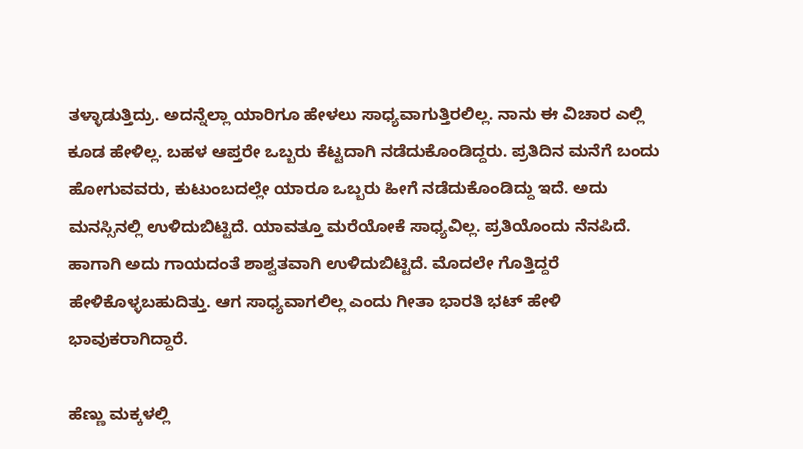ತಳ್ಳಾಡುತ್ತಿದ್ರು. ಅದನ್ನೆಲ್ಲಾ ಯಾರಿಗೂ ಹೇಳಲು ಸಾಧ್ಯವಾಗುತ್ತಿರಲಿಲ್ಲ. ನಾನು ಈ ವಿಚಾರ ಎಲ್ಲಿ ಕೂಡ ಹೇಳಿಲ್ಲ. ಬಹಳ ಆಪ್ತರೇ ಒಬ್ಬರು ಕೆಟ್ಟದಾಗಿ ನಡೆದುಕೊಂಡಿದ್ದರು. ಪ್ರತಿದಿನ ಮನೆಗೆ ಬಂದು ಹೋಗುವವರು, ಕುಟುಂಬದಲ್ಲೇ ಯಾರೂ ಒಬ್ಬರು ಹೀಗೆ ನಡೆದುಕೊಂಡಿದ್ದು ಇದೆ. ಅದು ಮನಸ್ಸಿನಲ್ಲಿ ಉಳಿದುಬಿಟ್ಟಿದೆ. ಯಾವತ್ತೂ ಮರೆಯೋಕೆ ಸಾಧ್ಯವಿಲ್ಲ. ಪ್ರತಿಯೊಂದು ನೆನಪಿದೆ. ಹಾಗಾಗಿ ಅದು ಗಾಯದಂತೆ ಶಾಶ್ವತವಾಗಿ ಉಳಿದುಬಿಟ್ಟಿದೆ. ಮೊದಲೇ ಗೊತ್ತಿದ್ದರೆ ಹೇಳಿಕೊಳ್ಳಬಹುದಿತ್ತು. ಆಗ ಸಾಧ್ಯವಾಗಲಿಲ್ಲ ಎಂದು ಗೀತಾ ಭಾರತಿ ಭಟ್ ಹೇಳಿ ಭಾವುಕರಾಗಿದ್ದಾರೆ.

ಹೆಣ್ಣು ಮಕ್ಕಳಲ್ಲಿ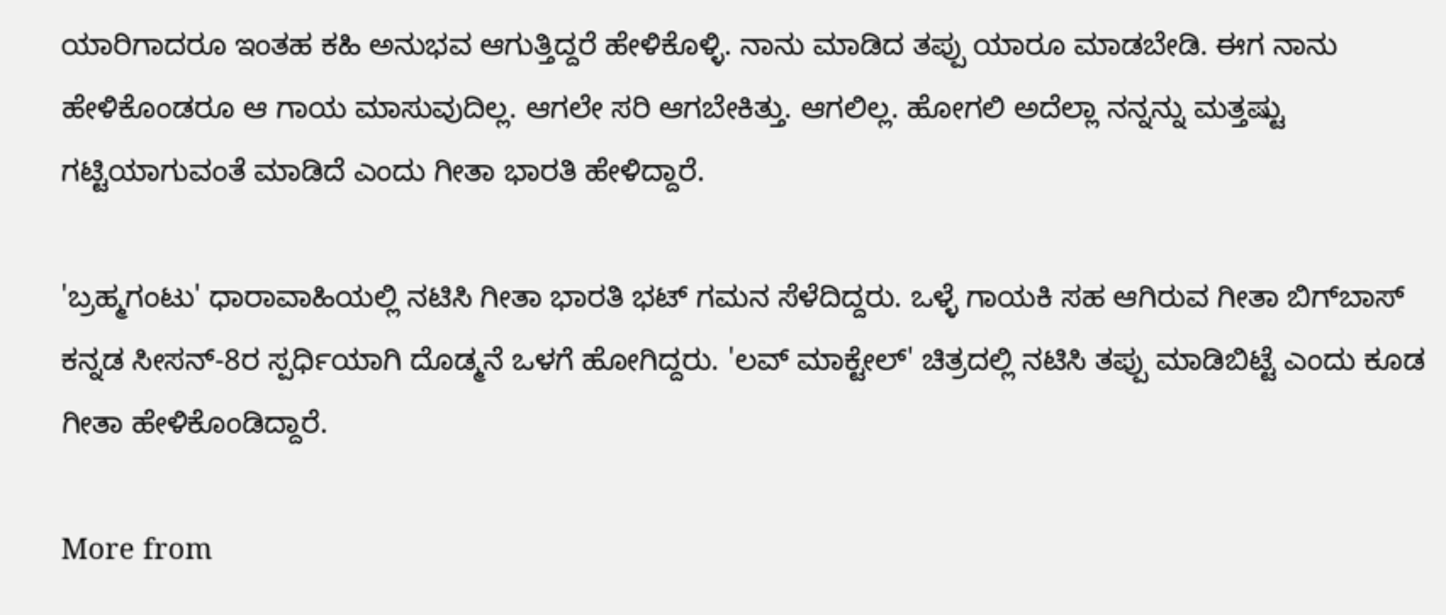ಯಾರಿಗಾದರೂ ಇಂತಹ ಕಹಿ ಅನುಭವ ಆಗುತ್ತಿದ್ದರೆ ಹೇಳಿಕೊಳ್ಳಿ. ನಾನು ಮಾಡಿದ ತಪ್ಪು ಯಾರೂ ಮಾಡಬೇಡಿ. ಈಗ ನಾನು ಹೇಳಿಕೊಂಡರೂ ಆ ಗಾಯ ಮಾಸುವುದಿಲ್ಲ. ಆಗಲೇ ಸರಿ ಆಗಬೇಕಿತ್ತು. ಆಗಲಿಲ್ಲ. ಹೋಗಲಿ ಅದೆಲ್ಲಾ ನನ್ನನ್ನು ಮತ್ತಷ್ಟು ಗಟ್ಟಿಯಾಗುವಂತೆ ಮಾಡಿದೆ ಎಂದು ಗೀತಾ ಭಾರತಿ ಹೇಳಿದ್ದಾರೆ.

'ಬ್ರಹ್ಮಗಂಟು' ಧಾರಾವಾಹಿಯಲ್ಲಿ ನಟಿಸಿ ಗೀತಾ ಭಾರತಿ ಭಟ್ ಗಮನ ಸೆಳೆದಿದ್ದರು. ಒಳ್ಳೆ ಗಾಯಕಿ ಸಹ ಆಗಿರುವ ಗೀತಾ ಬಿಗ್‌ಬಾಸ್ ಕನ್ನಡ ಸೀಸನ್-8ರ ಸ್ಪರ್ಧಿಯಾಗಿ ದೊಡ್ಮನೆ ಒಳಗೆ ಹೋಗಿದ್ದರು. 'ಲವ್ ಮಾಕ್ಟೇಲ್' ಚಿತ್ರದಲ್ಲಿ ನಟಿಸಿ ತಪ್ಪು ಮಾಡಿಬಿಟ್ಟೆ ಎಂದು ಕೂಡ ಗೀತಾ ಹೇಳಿಕೊಂಡಿದ್ದಾರೆ.

More from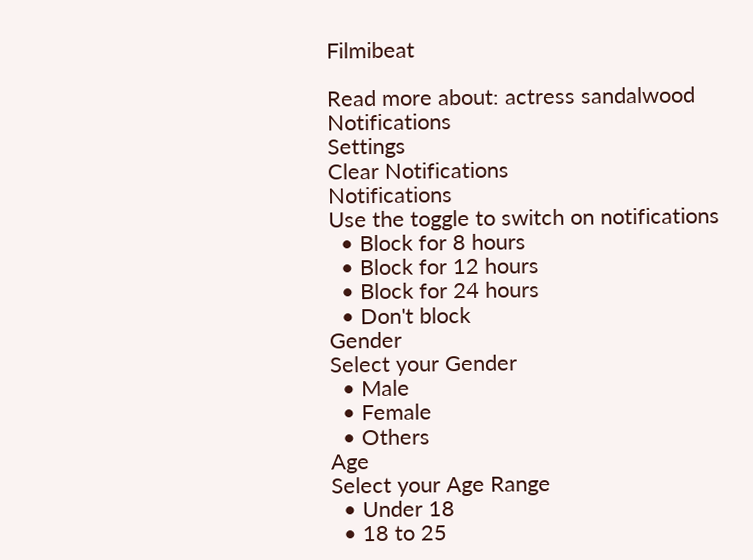Filmibeat

Read more about: actress sandalwood
Notifications
Settings
Clear Notifications
Notifications
Use the toggle to switch on notifications
  • Block for 8 hours
  • Block for 12 hours
  • Block for 24 hours
  • Don't block
Gender
Select your Gender
  • Male
  • Female
  • Others
Age
Select your Age Range
  • Under 18
  • 18 to 25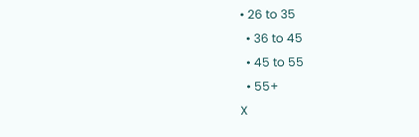• 26 to 35
  • 36 to 45
  • 45 to 55
  • 55+
X